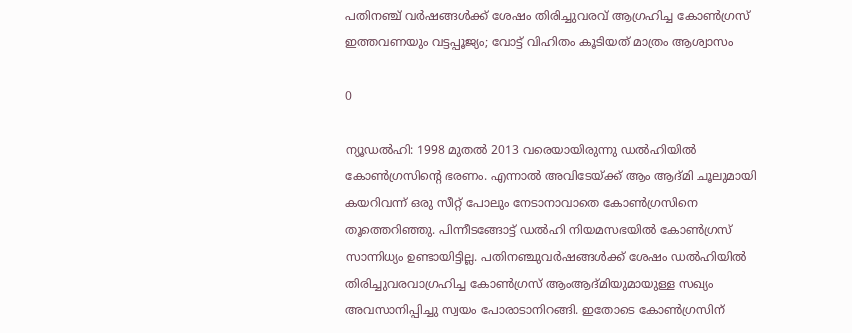പതിനഞ്ച് വർഷങ്ങൾക്ക് ശേഷം തിരിച്ചുവരവ് ആഗ്രഹിച്ച കോൺഗ്രസ് ഇത്തവണയും വട്ടപ്പൂജ്യം; വോട്ട് വിഹിതം കൂടിയത് മാത്രം ആശ്വാസം

0

ന്യൂഡല്‍ഹി: 1998 മുതൽ 2013 വരെയായിരുന്നു ഡൽഹിയിൽ കോൺഗ്രസിന്റെ ഭരണം. എന്നാൽ അവിടേയ്ക്ക് ആം ആദ്മി ചൂലുമായി കയറിവന്ന് ഒരു സീറ്റ് പോലും നേടാനാവാതെ കോൺഗ്രസിനെ തൂത്തെറിഞ്ഞു. പിന്നീടങ്ങോട്ട് ഡൽഹി നിയമസഭയിൽ കോൺഗ്രസ് സാന്നിധ്യം ഉണ്ടായിട്ടില്ല. പതിനഞ്ചുവർഷങ്ങൾക്ക് ശേഷം ഡൽഹിയിൽ തിരിച്ചുവരവാഗ്രഹിച്ച കോൺഗ്രസ് ആംആദ്മിയുമായുള്ള സഖ്യം അവസാനിപ്പിച്ചു സ്വയം പോരാടാനിറങ്ങി. ഇതോടെ കോണ്‍ഗ്രസിന്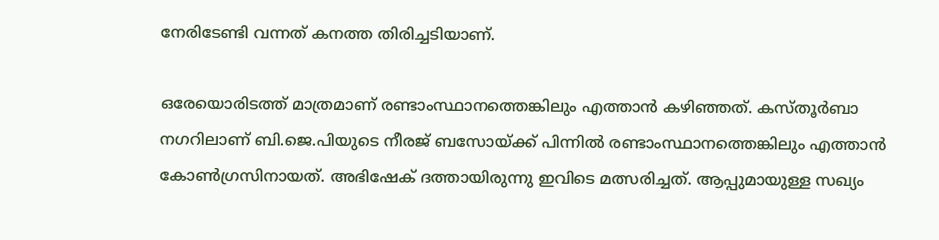നേരിടേണ്ടി വന്നത് കനത്ത തിരിച്ചടിയാണ്.

ഒരേയൊരിടത്ത് മാത്രമാണ് രണ്ടാംസ്ഥാനത്തെങ്കിലും എത്താന്‍ കഴിഞ്ഞത്. കസ്തൂര്‍ബാ നഗറിലാണ് ബി.ജെ.പിയുടെ നീരജ് ബസോയ്ക്ക് പിന്നില്‍ രണ്ടാംസ്ഥാനത്തെങ്കിലും എത്താന്‍ കോണ്‍ഗ്രസിനായത്. അഭിഷേക് ദത്തായിരുന്നു ഇവിടെ മത്സരിച്ചത്. ആപ്പുമായുള്ള സഖ്യം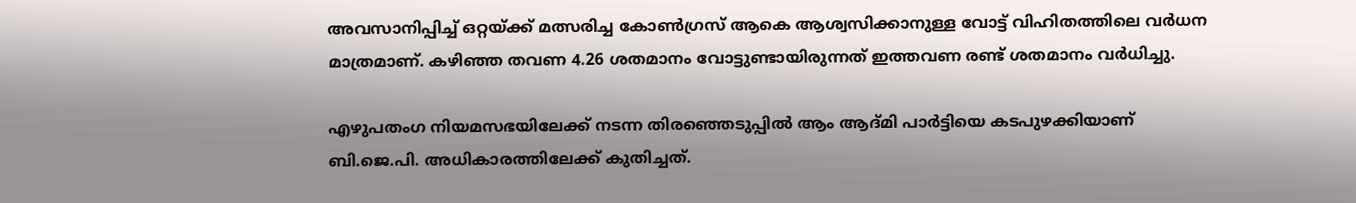അവസാനിപ്പിച്ച് ഒറ്റയ്ക്ക് മത്സരിച്ച കോണ്‍ഗ്രസ് ആകെ ആശ്വസിക്കാനുള്ള വോട്ട് വിഹിതത്തിലെ വര്‍ധന മാത്രമാണ്. കഴിഞ്ഞ തവണ 4.26 ശതമാനം വോട്ടുണ്ടായിരുന്നത് ഇത്തവണ രണ്ട് ശതമാനം വര്‍ധിച്ചു.

എഴുപതംഗ നിയമസഭയിലേക്ക് നടന്ന തിരഞ്ഞെടുപ്പില്‍ ആം ആദ്മി പാര്‍ട്ടിയെ കടപുഴക്കിയാണ് ബി.ജെ.പി. അധികാരത്തിലേക്ക് കുതിച്ചത്.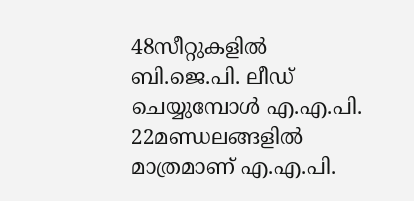48സീറ്റുകളില്‍ ബി.ജെ.പി. ലീഡ് ചെയ്യുമ്പോള്‍ എ.എ.പി. 22മണ്ഡലങ്ങളില്‍ മാത്രമാണ് എ.എ.പി.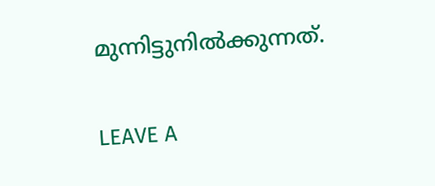മുന്നിട്ടുനില്‍ക്കുന്നത്.

LEAVE A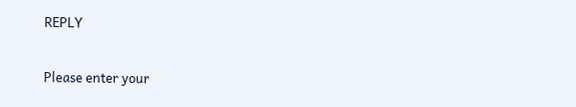REPLY

Please enter your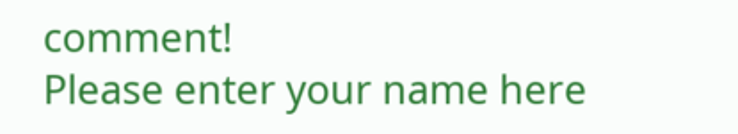comment!
Please enter your name here